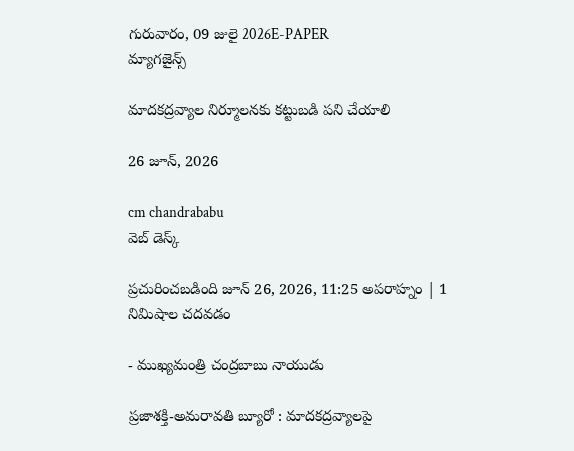గురువారం, 09 జులై 2026E-PAPER
మ్యాగజైన్స్

మాదకద్రవ్యాల నిర్మూలనకు కట్టుబడి పని చేయాలి

26 జూన్, 2026

cm chandrababu
వెబ్ డెస్క్

ప్రచురించబడింది జూన్ 26, 2026, 11:25 అపరాహ్నం | 1 నిమిషాల చదవడం

- ముఖ్యమంత్రి చంద్రబాబు నాయుడు

ప్రజాశక్తి-అమరావతి బ్యూరో : మాదకద్రవ్యాలపై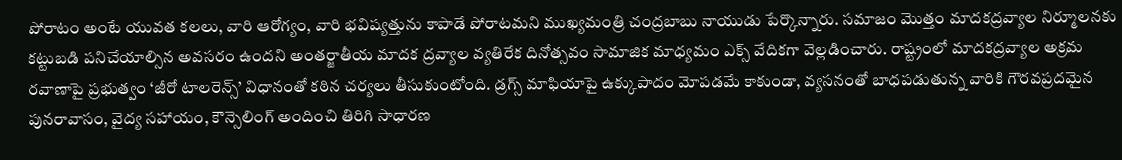పోరాటం అంటే యువత కలలు, వారి ఆరోగ్యం, వారి భవిష్యత్తును కాపాడే పోరాటమని ముఖ్యమంత్రి చంద్రబాబు నాయుడు పేర్కొన్నారు. సమాజం మొత్తం మాదకద్రవ్యాల నిర్మూలనకు కట్టుబడి పనిచేయాల్సిన అవసరం ఉందని అంతర్జాతీయ మాదక ద్రవ్యాల వ్యతిరేక దినోత్సవం సామాజిక మాధ్యమం ఎక్స్‌ వేదికగా వెల్లడించారు. రాష్ట్రంలో మాదకద్రవ్యాల అక్రమ రవాణాపై ప్రభుత్వం ‘జీరో టాలరెన్స్’ విధానంతో కఠిన చర్యలు తీసుకుంటోంది. డ్రగ్స్ మాఫియాపై ఉక్కుపాదం మోపడమే కాకుండా, వ్యసనంతో బాధపడుతున్న వారికి గౌరవప్రదమైన పునరావాసం, వైద్య సహాయం, కౌన్సెలింగ్ అందించి తిరిగి సాధారణ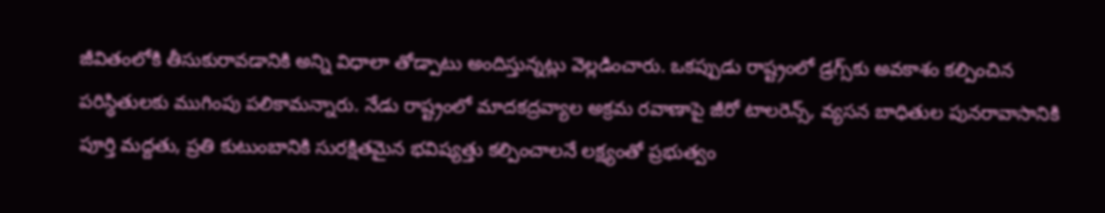జీవితంలోకి తీసుకురావడానికి అన్ని విధాలా తోడ్పాటు అందిస్తున్నట్లు వెల్లడించారు. ఒకప్పుడు రాష్ట్రంలో డ్రగ్స్‌కు అవకాశం కల్పించిన పరిస్థితులకు ముగింపు పలికామన్నారు. నేడు రాష్ట్రంలో మాదకద్రవ్యాల అక్రమ రవాణాపై జీరో టాలరెన్స్, వ్యసన బాధితుల పునరావాసానికి పూర్తి మద్దతు, ప్రతి కుటుంబానికి సురక్షితమైన భవిష్యత్తు కల్పించాలనే లక్ష్యంతో ప్రభుత్వం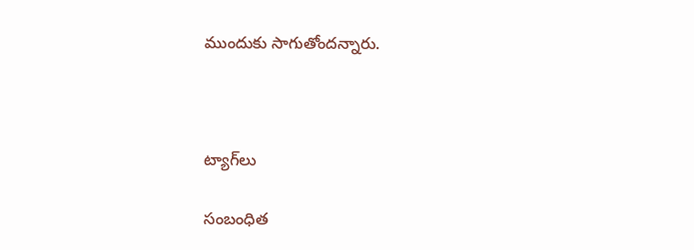ముందుకు సాగుతోందన్నారు.



ట్యాగ్‌లు

సంబంధిత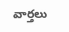వార్తలు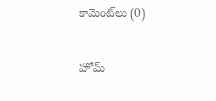కామెంట్‌లు (0)

హోమ్